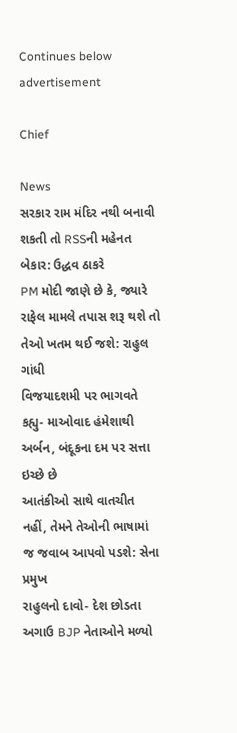Continues below advertisement

Chief

News
સરકાર રામ મંદિર નથી બનાવી શકતી તો RSSની મહેનત બેકાર: ઉદ્ધવ ઠાકરે
PM મોદી જાણે છે કે, જ્યારે રાફેલ મામલે તપાસ શરૂ થશે તો તેઓ ખતમ થઈ જશે: રાહુલ ગાંધી
વિજયાદશમી પર ભાગવતે કહ્યુ- માઓવાદ હંમેશાથી અર્બન, બંદૂકના દમ પર સત્તા ઇચ્છે છે
આતંકીઓ સાથે વાતચીત નહીં, તેમને તેઓની ભાષામાં જ જવાબ આપવો પડશે: સેના પ્રમુખ
રાહુલનો દાવો- દેશ છોડતા અગાઉ BJP નેતાઓને મળ્યો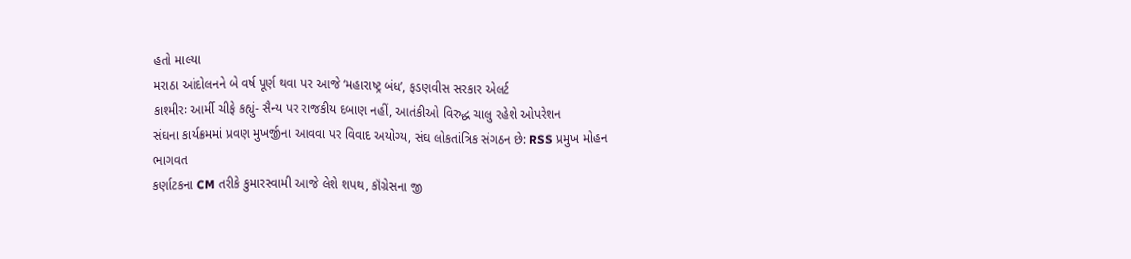હતો માલ્યા
મરાઠા આંદોલનને બે વર્ષ પૂર્ણ થવા પર આજે ‘મહારાષ્ટ્ર બંધ’, ફડણવીસ સરકાર એલર્ટ
કાશ્મીરઃ આર્મી ચીફે કહ્યું- સૈન્ય પર રાજકીય દબાણ નહીં, આતંકીઓ વિરુદ્ધ ચાલુ રહેશે ઓપરેશન
સંઘના કાર્યક્રમમાં પ્રવણ મુખર્જીના આવવા પર વિવાદ અયોગ્ય, સંઘ લોકતાંત્રિક સંગઠન છે: RSS પ્રમુખ મોહન ભાગવત
કર્ણાટકના CM તરીકે કુમારસ્વામી આજે લેશે શપથ, કૉંગ્રેસના જી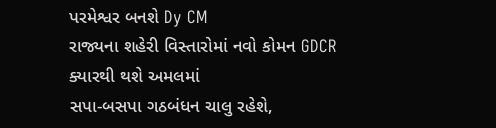પરમેશ્વર બનશે Dy CM
રાજ્યના શહેરી વિસ્તારોમાં નવો કોમન GDCR ક્યારથી થશે અમલમાં
સપા-બસપા ગઠબંધન ચાલુ રહેશે,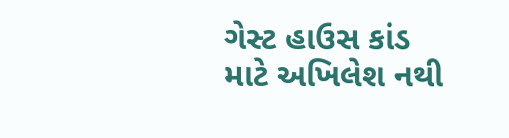ગેસ્ટ હાઉસ કાંડ માટે અખિલેશ નથી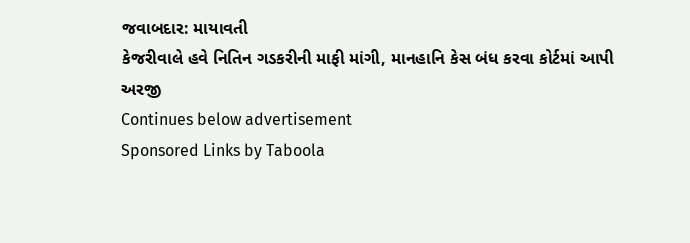જવાબદાર: માયાવતી
કેજરીવાલે હવે નિતિન ગડકરીની માફી માંગી, માનહાનિ કેસ બંધ કરવા કોર્ટમાં આપી અરજી
Continues below advertisement
Sponsored Links by Taboola